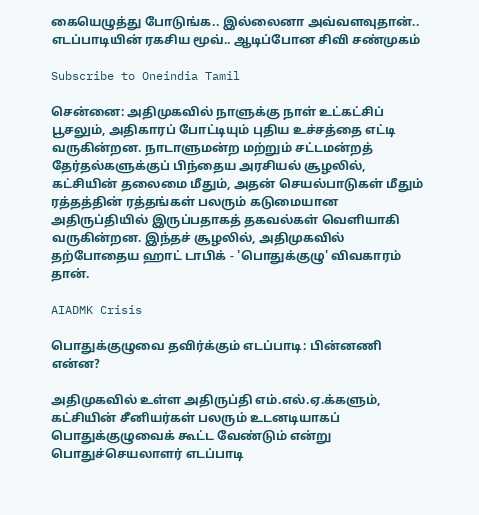கையெழுத்து போடுங்க.. இல்லைனா அவ்வளவுதான்.. எடப்பாடியின் ரகசிய மூவ்.. ஆடிப்போன சிவி சண்முகம்

Subscribe to Oneindia Tamil

சென்னை: அதிமுகவில் நாளுக்கு நாள் உட்கட்சிப் பூசலும், அதிகாரப் போட்டியும் புதிய உச்சத்தை எட்டி வருகின்றன. நாடாளுமன்ற மற்றும் சட்டமன்றத் தேர்தல்களுக்குப் பிந்தைய அரசியல் சூழலில், கட்சியின் தலைமை மீதும், அதன் செயல்பாடுகள் மீதும் ரத்தத்தின் ரத்தங்கள் பலரும் கடுமையான அதிருப்தியில் இருப்பதாகத் தகவல்கள் வெளியாகி வருகின்றன. இந்தச் சூழலில், அதிமுகவில் தற்போதைய ஹாட் டாபிக் - 'பொதுக்குழு' விவகாரம் தான்.

AIADMK Crisis

பொதுக்குழுவை தவிர்க்கும் எடப்பாடி: பின்னணி என்ன?

அதிமுகவில் உள்ள அதிருப்தி எம்.எல்.ஏ.க்களும், கட்சியின் சீனியர்கள் பலரும் உடனடியாகப் பொதுக்குழுவைக் கூட்ட வேண்டும் என்று பொதுச்செயலாளர் எடப்பாடி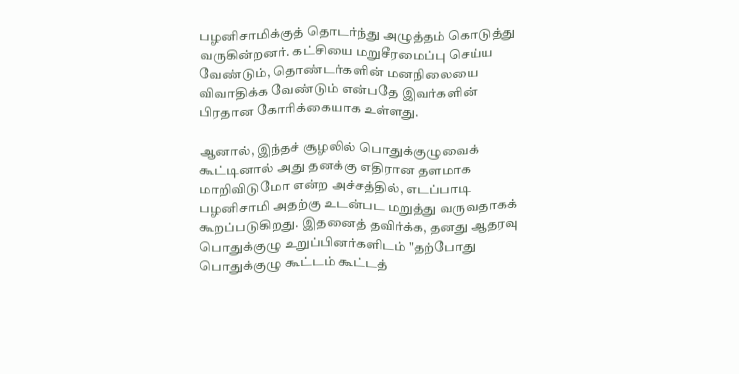பழனிசாமிக்குத் தொடர்ந்து அழுத்தம் கொடுத்து வருகின்றனர். கட்சியை மறுசீரமைப்பு செய்ய வேண்டும், தொண்டர்களின் மனநிலையை விவாதிக்க வேண்டும் என்பதே இவர்களின் பிரதான கோரிக்கையாக உள்ளது.

ஆனால், இந்தச் சூழலில் பொதுக்குழுவைக் கூட்டினால் அது தனக்கு எதிரான தளமாக மாறிவிடுமோ என்ற அச்சத்தில், எடப்பாடி பழனிசாமி அதற்கு உடன்பட மறுத்து வருவதாகக் கூறப்படுகிறது. இதனைத் தவிர்க்க, தனது ஆதரவு பொதுக்குழு உறுப்பினர்களிடம் "தற்போது பொதுக்குழு கூட்டம் கூட்டத்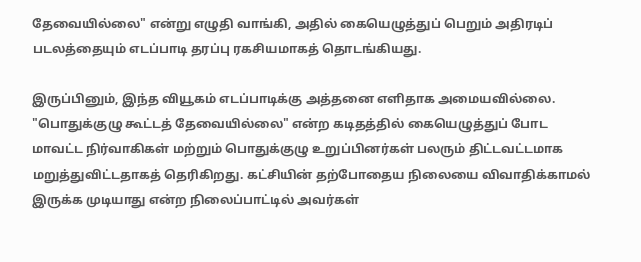தேவையில்லை" என்று எழுதி வாங்கி, அதில் கையெழுத்துப் பெறும் அதிரடிப் படலத்தையும் எடப்பாடி தரப்பு ரகசியமாகத் தொடங்கியது.

இருப்பினும், இந்த வியூகம் எடப்பாடிக்கு அத்தனை எளிதாக அமையவில்லை. "பொதுக்குழு கூட்டத் தேவையில்லை" என்ற கடிதத்தில் கையெழுத்துப் போட மாவட்ட நிர்வாகிகள் மற்றும் பொதுக்குழு உறுப்பினர்கள் பலரும் திட்டவட்டமாக மறுத்துவிட்டதாகத் தெரிகிறது. கட்சியின் தற்போதைய நிலையை விவாதிக்காமல் இருக்க முடியாது என்ற நிலைப்பாட்டில் அவர்கள்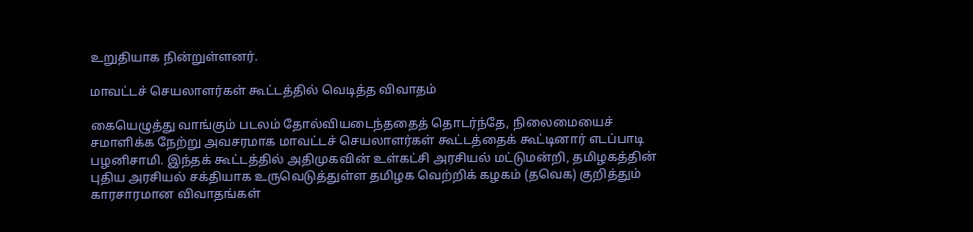உறுதியாக நின்றுள்ளனர்.

மாவட்டச் செயலாளர்கள் கூட்டத்தில் வெடித்த விவாதம்

கையெழுத்து வாங்கும் படலம் தோல்வியடைந்ததைத் தொடர்ந்தே, நிலைமையைச் சமாளிக்க நேற்று அவசரமாக மாவட்டச் செயலாளர்கள் கூட்டத்தைக் கூட்டினார் எடப்பாடி பழனிசாமி. இந்தக் கூட்டத்தில் அதிமுகவின் உள்கட்சி அரசியல் மட்டுமன்றி, தமிழகத்தின் புதிய அரசியல் சக்தியாக உருவெடுத்துள்ள தமிழக வெற்றிக் கழகம் (தவெக) குறித்தும் காரசாரமான விவாதங்கள்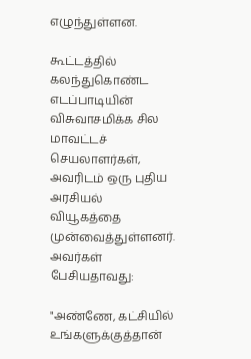எழுந்துள்ளன.

கூட்டத்தில் கலந்துகொண்ட எடப்பாடியின் விசுவாசமிக்க சில மாவட்டச் செயலாளர்கள், அவரிடம் ஒரு புதிய அரசியல் வியூகத்தை முன்வைத்துள்ளனர். அவர்கள் பேசியதாவது:

"அண்ணே, கட்சியில் உங்களுக்குத்தான்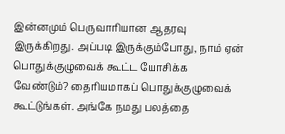இன்னமும் பெருவாரியான ஆதரவு இருக்கிறது. அப்படி இருக்கும்போது, நாம் ஏன் பொதுக்குழுவைக் கூட்ட யோசிக்க வேண்டும்? தைரியமாகப் பொதுக்குழுவைக் கூட்டுங்கள். அங்கே நமது பலத்தை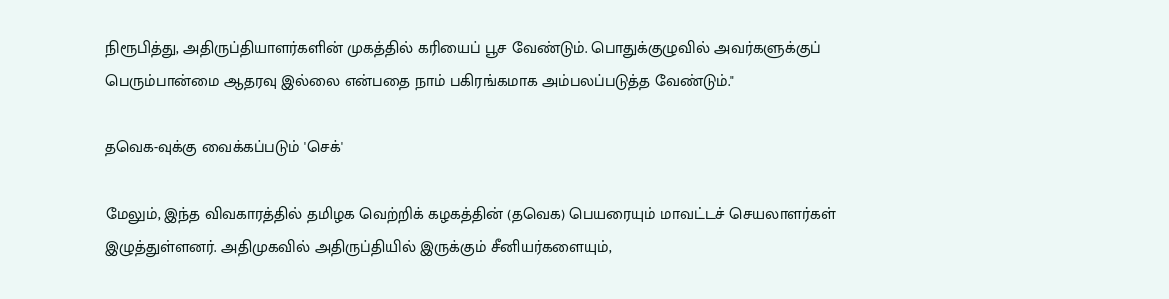நிரூபித்து, அதிருப்தியாளர்களின் முகத்தில் கரியைப் பூச வேண்டும். பொதுக்குழுவில் அவர்களுக்குப் பெரும்பான்மை ஆதரவு இல்லை என்பதை நாம் பகிரங்கமாக அம்பலப்படுத்த வேண்டும்."

தவெக-வுக்கு வைக்கப்படும் 'செக்'

மேலும், இந்த விவகாரத்தில் தமிழக வெற்றிக் கழகத்தின் (தவெக) பெயரையும் மாவட்டச் செயலாளர்கள் இழுத்துள்ளனர். அதிமுகவில் அதிருப்தியில் இருக்கும் சீனியர்களையும்,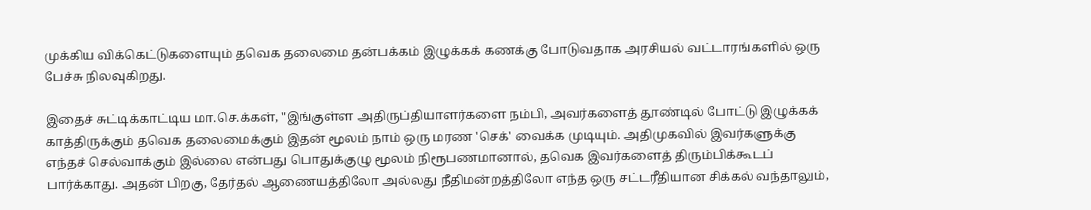முக்கிய விக்கெட்டுகளையும் தவெக தலைமை தன்பக்கம் இழுக்கக் கணக்கு போடுவதாக அரசியல் வட்டாரங்களில் ஒரு பேச்சு நிலவுகிறது.

இதைச் சுட்டிக்காட்டிய மா.செ.க்கள், "இங்குள்ள அதிருப்தியாளர்களை நம்பி, அவர்களைத் தூண்டில் போட்டு இழுக்கக் காத்திருக்கும் தவெக தலைமைக்கும் இதன் மூலம் நாம் ஒரு மரண 'செக்' வைக்க முடியும். அதிமுகவில் இவர்களுக்கு எந்தச் செல்வாக்கும் இல்லை என்பது பொதுக்குழு மூலம் நிரூபணமானால், தவெக இவர்களைத் திரும்பிக்கூடப் பார்க்காது. அதன் பிறகு, தேர்தல் ஆணையத்திலோ அல்லது நீதிமன்றத்திலோ எந்த ஒரு சட்டரீதியான சிக்கல் வந்தாலும்,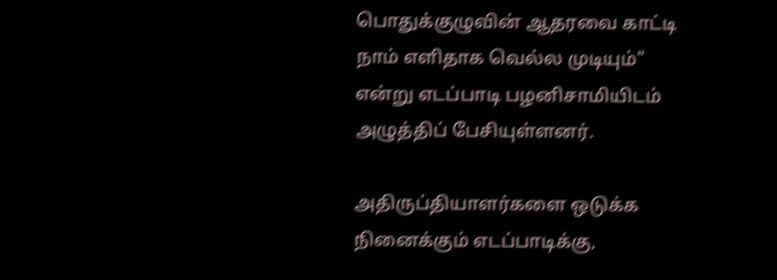பொதுக்குழுவின் ஆதரவை காட்டி நாம் எளிதாக வெல்ல முடியும்" என்று எடப்பாடி பழனிசாமியிடம் அழுத்திப் பேசியுள்ளனர்.

அதிருப்தியாளர்களை ஒடுக்க நினைக்கும் எடப்பாடிக்கு,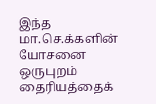இந்த மா.செ.க்களின் யோசனை ஒருபுறம் தைரியத்தைக்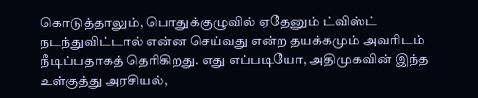கொடுத்தாலும், பொதுக்குழுவில் ஏதேனும் ட்விஸ்ட் நடந்துவிட்டால் என்ன செய்வது என்ற தயக்கமும் அவரிடம் நீடிப்பதாகத் தெரிகிறது. எது எப்படியோ, அதிமுகவின் இந்த உள்குத்து அரசியல்,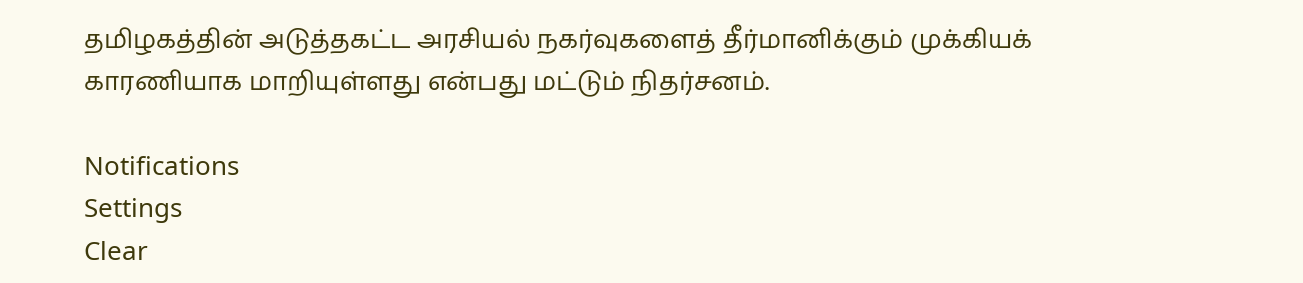தமிழகத்தின் அடுத்தகட்ட அரசியல் நகர்வுகளைத் தீர்மானிக்கும் முக்கியக் காரணியாக மாறியுள்ளது என்பது மட்டும் நிதர்சனம்.

Notifications
Settings
Clear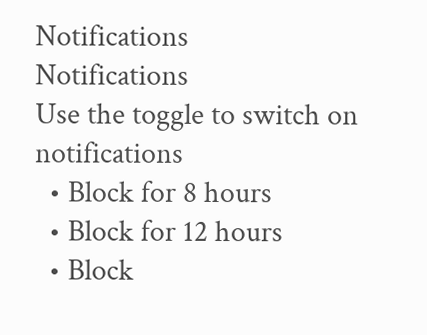Notifications
Notifications
Use the toggle to switch on notifications
  • Block for 8 hours
  • Block for 12 hours
  • Block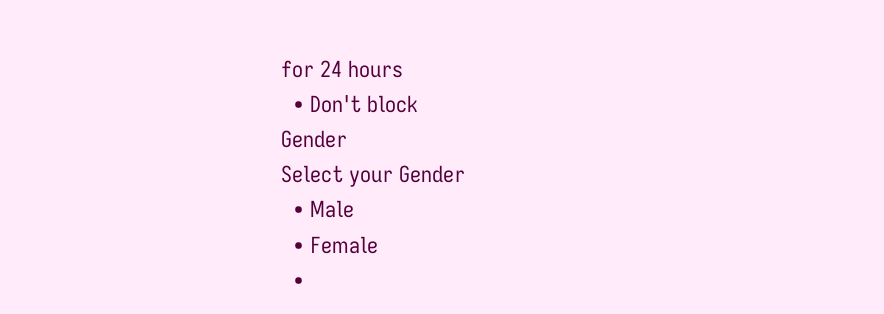for 24 hours
  • Don't block
Gender
Select your Gender
  • Male
  • Female
  •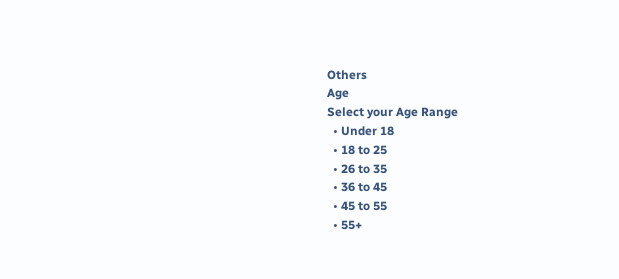Others
Age
Select your Age Range
  • Under 18
  • 18 to 25
  • 26 to 35
  • 36 to 45
  • 45 to 55
  • 55+